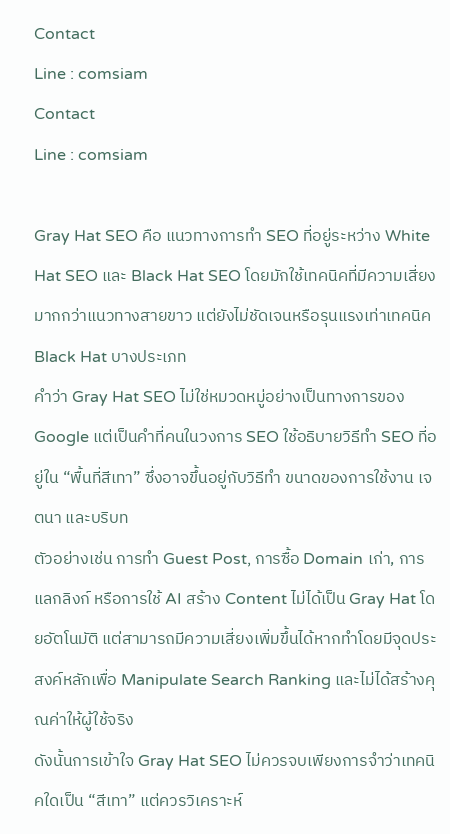Contact
Line : comsiam
Contact
Line : comsiam

Gray Hat SEO คือ แนวทางการทำ SEO ที่อยู่ระหว่าง White Hat SEO และ Black Hat SEO โดยมักใช้เทคนิคที่มีความเสี่ยงมากกว่าแนวทางสายขาว แต่ยังไม่ชัดเจนหรือรุนแรงเท่าเทคนิค Black Hat บางประเภท
คำว่า Gray Hat SEO ไม่ใช่หมวดหมู่อย่างเป็นทางการของ Google แต่เป็นคำที่คนในวงการ SEO ใช้อธิบายวิธีทำ SEO ที่อยู่ใน “พื้นที่สีเทา” ซึ่งอาจขึ้นอยู่กับวิธีทำ ขนาดของการใช้งาน เจตนา และบริบท
ตัวอย่างเช่น การทำ Guest Post, การซื้อ Domain เก่า, การแลกลิงก์ หรือการใช้ AI สร้าง Content ไม่ได้เป็น Gray Hat โดยอัตโนมัติ แต่สามารถมีความเสี่ยงเพิ่มขึ้นได้หากทำโดยมีจุดประสงค์หลักเพื่อ Manipulate Search Ranking และไม่ได้สร้างคุณค่าให้ผู้ใช้จริง
ดังนั้นการเข้าใจ Gray Hat SEO ไม่ควรจบเพียงการจำว่าเทคนิคใดเป็น “สีเทา” แต่ควรวิเคราะห์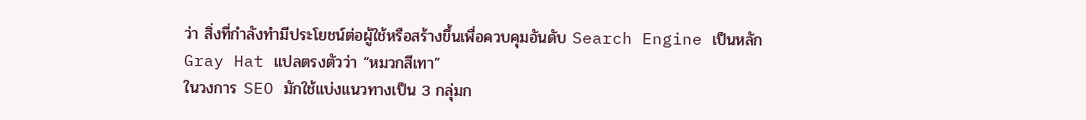ว่า สิ่งที่กำลังทำมีประโยชน์ต่อผู้ใช้หรือสร้างขึ้นเพื่อควบคุมอันดับ Search Engine เป็นหลัก
Gray Hat แปลตรงตัวว่า “หมวกสีเทา”
ในวงการ SEO มักใช้แบ่งแนวทางเป็น 3 กลุ่มก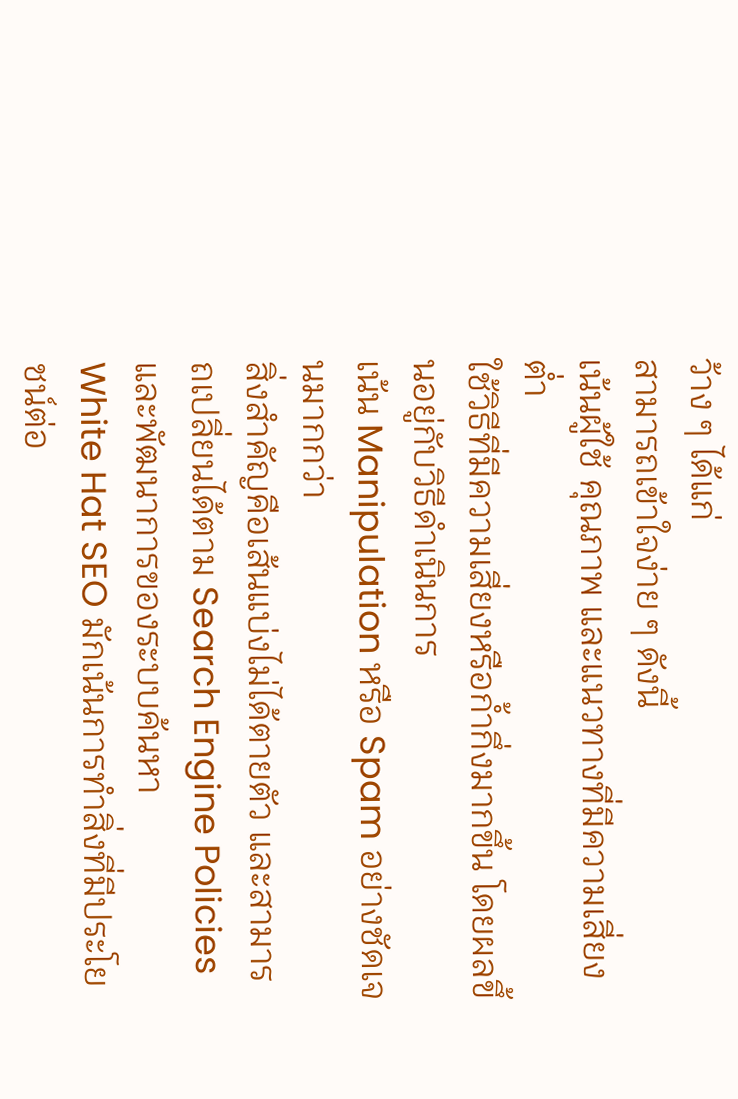ว้าง ๆ ได้แก่
สามารถเข้าใจง่าย ๆ ดังนี้
เน้นผู้ใช้ คุณภาพ และแนวทางที่มีความเสี่ยงต่ำ
ใช้วิธีที่มีความเสี่ยงหรือก้ำกึ่งมากขึ้น โดยผลขึ้นอยู่กับวิธีดำเนินการ
เน้น Manipulation หรือ Spam อย่างชัดเจนมากกว่า
สิ่งสำคัญคือเส้นแบ่งไม่ได้ตายตัว และสามารถเปลี่ยนได้ตาม Search Engine Policies และพัฒนาการของระบบค้นหา
White Hat SEO มักเน้นการทำสิ่งที่มีประโยชน์ต่อ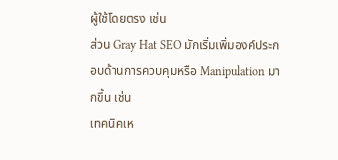ผู้ใช้โดยตรง เช่น
ส่วน Gray Hat SEO มักเริ่มเพิ่มองค์ประกอบด้านการควบคุมหรือ Manipulation มากขึ้น เช่น
เทคนิคเห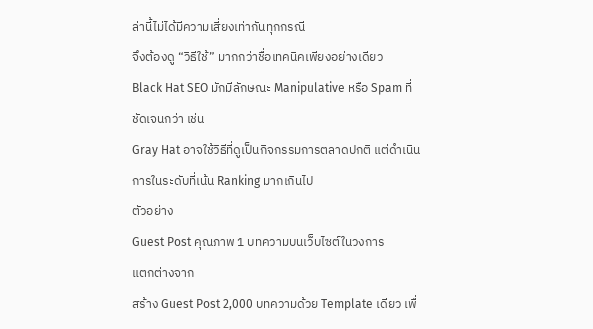ล่านี้ไม่ได้มีความเสี่ยงเท่ากันทุกกรณี
จึงต้องดู “วิธีใช้” มากกว่าชื่อเทคนิคเพียงอย่างเดียว
Black Hat SEO มักมีลักษณะ Manipulative หรือ Spam ที่ชัดเจนกว่า เช่น
Gray Hat อาจใช้วิธีที่ดูเป็นกิจกรรมการตลาดปกติ แต่ดำเนินการในระดับที่เน้น Ranking มากเกินไป
ตัวอย่าง
Guest Post คุณภาพ 1 บทความบนเว็บไซต์ในวงการ
แตกต่างจาก
สร้าง Guest Post 2,000 บทความด้วย Template เดียว เพื่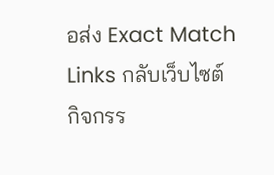อส่ง Exact Match Links กลับเว็บไซต์
กิจกรร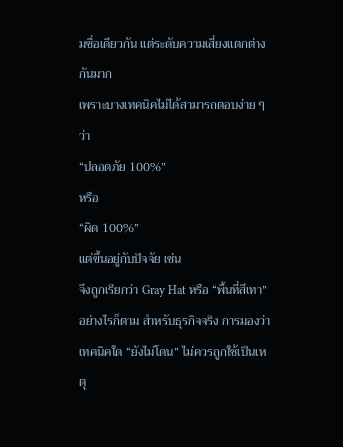มชื่อเดียวกัน แต่ระดับความเสี่ยงแตกต่างกันมาก
เพราะบางเทคนิคไม่ได้สามารถตอบง่าย ๆ ว่า
“ปลอดภัย 100%”
หรือ
“ผิด 100%”
แต่ขึ้นอยู่กับปัจจัย เช่น
จึงถูกเรียกว่า Gray Hat หรือ “พื้นที่สีเทา”
อย่างไรก็ตาม สำหรับธุรกิจจริง การมองว่าเทคนิคใด “ยังไม่โดน” ไม่ควรถูกใช้เป็นเหตุ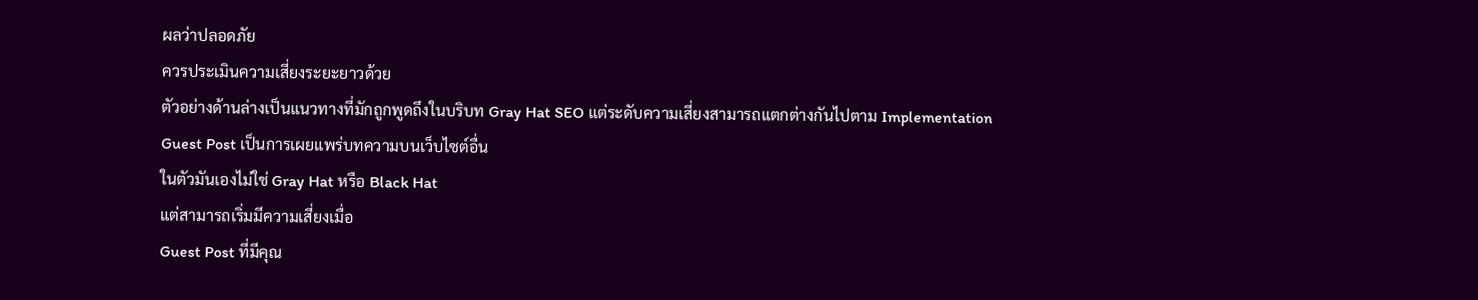ผลว่าปลอดภัย
ควรประเมินความเสี่ยงระยะยาวด้วย
ตัวอย่างด้านล่างเป็นแนวทางที่มักถูกพูดถึงในบริบท Gray Hat SEO แต่ระดับความเสี่ยงสามารถแตกต่างกันไปตาม Implementation
Guest Post เป็นการเผยแพร่บทความบนเว็บไซต์อื่น
ในตัวมันเองไม่ใช่ Gray Hat หรือ Black Hat
แต่สามารถเริ่มมีความเสี่ยงเมื่อ
Guest Post ที่มีคุณ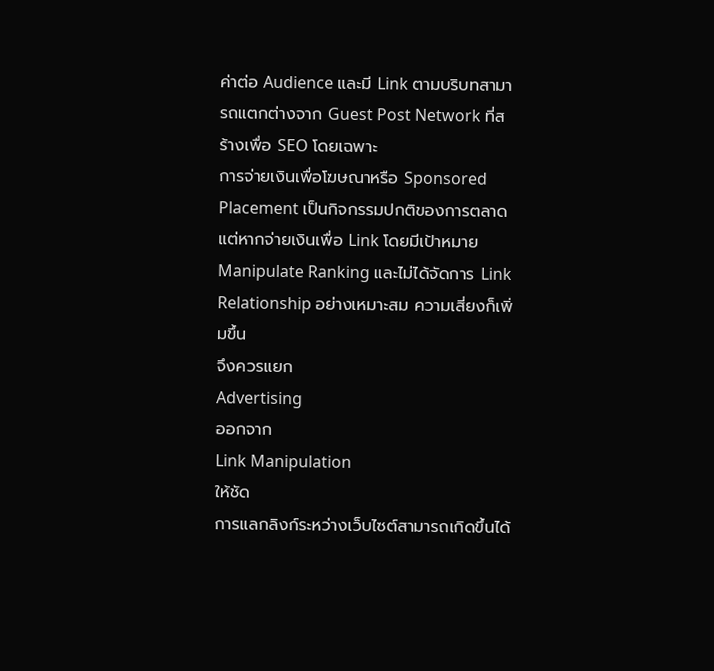ค่าต่อ Audience และมี Link ตามบริบทสามารถแตกต่างจาก Guest Post Network ที่สร้างเพื่อ SEO โดยเฉพาะ
การจ่ายเงินเพื่อโฆษณาหรือ Sponsored Placement เป็นกิจกรรมปกติของการตลาด
แต่หากจ่ายเงินเพื่อ Link โดยมีเป้าหมาย Manipulate Ranking และไม่ได้จัดการ Link Relationship อย่างเหมาะสม ความเสี่ยงก็เพิ่มขึ้น
จึงควรแยก
Advertising
ออกจาก
Link Manipulation
ให้ชัด
การแลกลิงก์ระหว่างเว็บไซต์สามารถเกิดขึ้นได้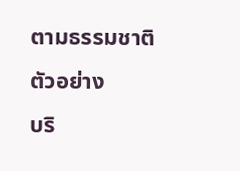ตามธรรมชาติ
ตัวอย่าง
บริ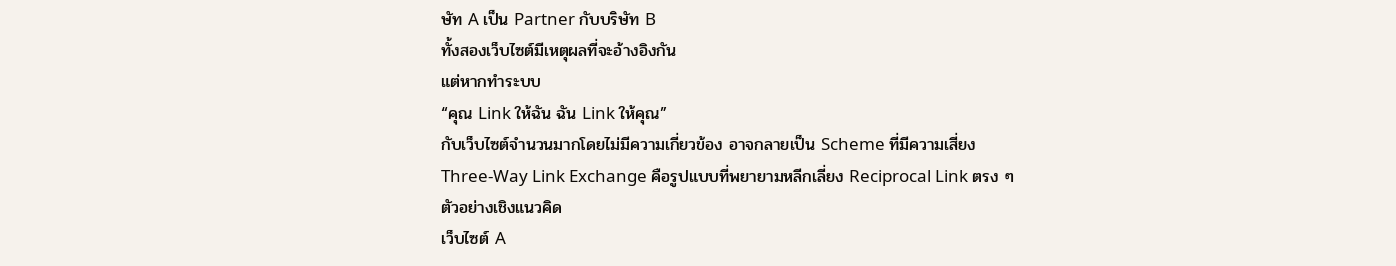ษัท A เป็น Partner กับบริษัท B
ทั้งสองเว็บไซต์มีเหตุผลที่จะอ้างอิงกัน
แต่หากทำระบบ
“คุณ Link ให้ฉัน ฉัน Link ให้คุณ”
กับเว็บไซต์จำนวนมากโดยไม่มีความเกี่ยวข้อง อาจกลายเป็น Scheme ที่มีความเสี่ยง
Three-Way Link Exchange คือรูปแบบที่พยายามหลีกเลี่ยง Reciprocal Link ตรง ๆ
ตัวอย่างเชิงแนวคิด
เว็บไซต์ A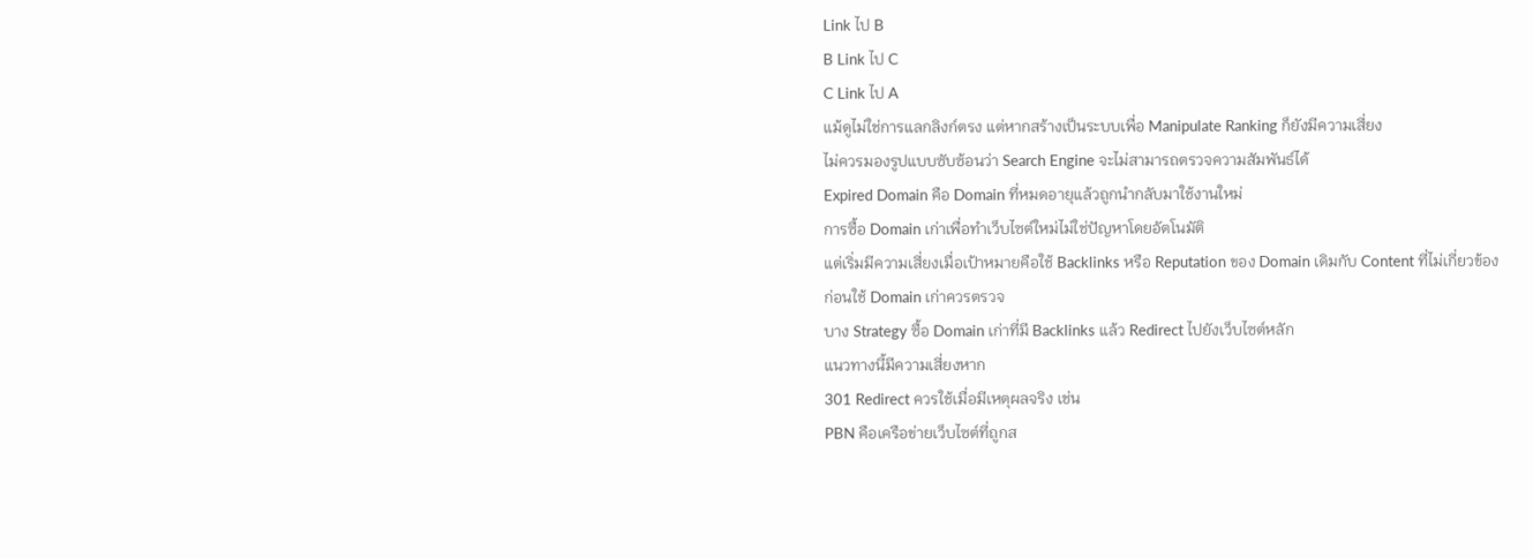Link ไป B
B Link ไป C
C Link ไป A
แม้ดูไม่ใช่การแลกลิงก์ตรง แต่หากสร้างเป็นระบบเพื่อ Manipulate Ranking ก็ยังมีความเสี่ยง
ไม่ควรมองรูปแบบซับซ้อนว่า Search Engine จะไม่สามารถตรวจความสัมพันธ์ได้
Expired Domain คือ Domain ที่หมดอายุแล้วถูกนำกลับมาใช้งานใหม่
การซื้อ Domain เก่าเพื่อทำเว็บไซต์ใหม่ไม่ใช่ปัญหาโดยอัตโนมัติ
แต่เริ่มมีความเสี่ยงเมื่อเป้าหมายคือใช้ Backlinks หรือ Reputation ของ Domain เดิมกับ Content ที่ไม่เกี่ยวข้อง
ก่อนใช้ Domain เก่าควรตรวจ
บาง Strategy ซื้อ Domain เก่าที่มี Backlinks แล้ว Redirect ไปยังเว็บไซต์หลัก
แนวทางนี้มีความเสี่ยงหาก
301 Redirect ควรใช้เมื่อมีเหตุผลจริง เช่น
PBN คือเครือข่ายเว็บไซต์ที่ถูกส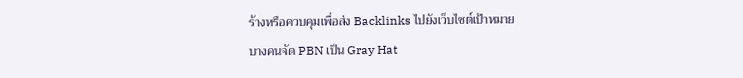ร้างหรือควบคุมเพื่อส่ง Backlinks ไปยังเว็บไซต์เป้าหมาย
บางคนจัด PBN เป็น Gray Hat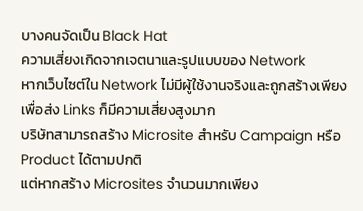บางคนจัดเป็น Black Hat
ความเสี่ยงเกิดจากเจตนาและรูปแบบของ Network
หากเว็บไซต์ใน Network ไม่มีผู้ใช้งานจริงและถูกสร้างเพียงเพื่อส่ง Links ก็มีความเสี่ยงสูงมาก
บริษัทสามารถสร้าง Microsite สำหรับ Campaign หรือ Product ได้ตามปกติ
แต่หากสร้าง Microsites จำนวนมากเพียง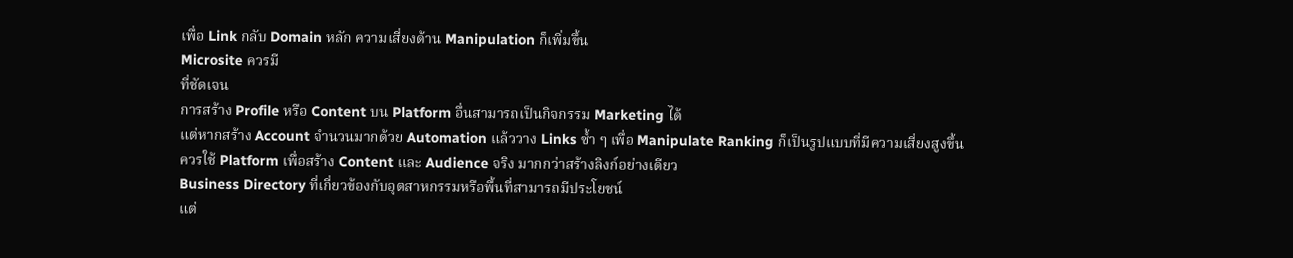เพื่อ Link กลับ Domain หลัก ความเสี่ยงด้าน Manipulation ก็เพิ่มขึ้น
Microsite ควรมี
ที่ชัดเจน
การสร้าง Profile หรือ Content บน Platform อื่นสามารถเป็นกิจกรรม Marketing ได้
แต่หากสร้าง Account จำนวนมากด้วย Automation แล้ววาง Links ซ้ำ ๆ เพื่อ Manipulate Ranking ก็เป็นรูปแบบที่มีความเสี่ยงสูงขึ้น
ควรใช้ Platform เพื่อสร้าง Content และ Audience จริง มากกว่าสร้างลิงก์อย่างเดียว
Business Directory ที่เกี่ยวข้องกับอุตสาหกรรมหรือพื้นที่สามารถมีประโยชน์
แต่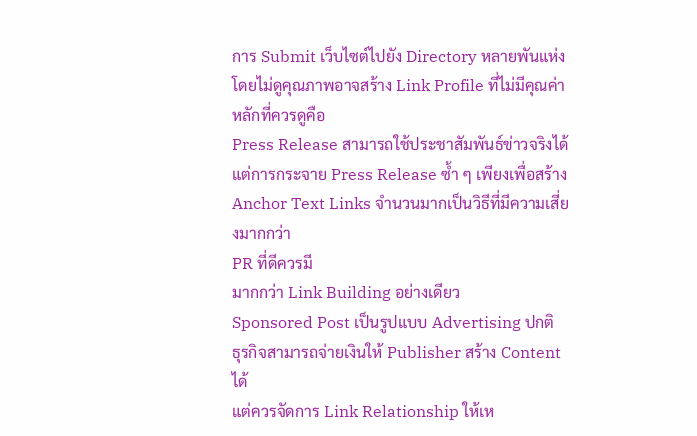การ Submit เว็บไซต์ไปยัง Directory หลายพันแห่งโดยไม่ดูคุณภาพอาจสร้าง Link Profile ที่ไม่มีคุณค่า
หลักที่ควรดูคือ
Press Release สามารถใช้ประชาสัมพันธ์ข่าวจริงได้
แต่การกระจาย Press Release ซ้ำ ๆ เพียงเพื่อสร้าง Anchor Text Links จำนวนมากเป็นวิธีที่มีความเสี่ยงมากกว่า
PR ที่ดีควรมี
มากกว่า Link Building อย่างเดียว
Sponsored Post เป็นรูปแบบ Advertising ปกติ
ธุรกิจสามารถจ่ายเงินให้ Publisher สร้าง Content ได้
แต่ควรจัดการ Link Relationship ให้เห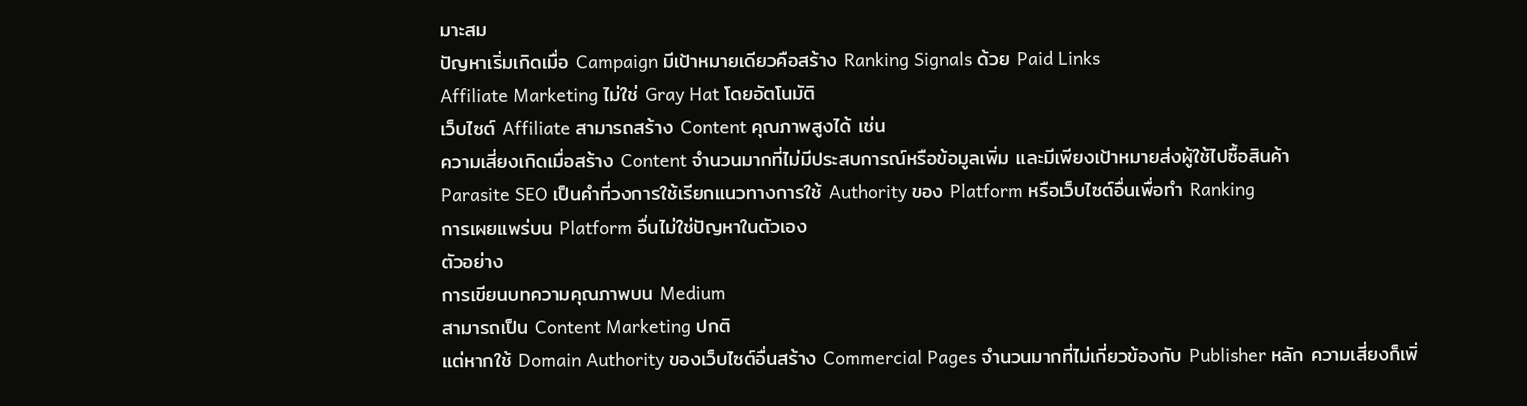มาะสม
ปัญหาเริ่มเกิดเมื่อ Campaign มีเป้าหมายเดียวคือสร้าง Ranking Signals ด้วย Paid Links
Affiliate Marketing ไม่ใช่ Gray Hat โดยอัตโนมัติ
เว็บไซต์ Affiliate สามารถสร้าง Content คุณภาพสูงได้ เช่น
ความเสี่ยงเกิดเมื่อสร้าง Content จำนวนมากที่ไม่มีประสบการณ์หรือข้อมูลเพิ่ม และมีเพียงเป้าหมายส่งผู้ใช้ไปซื้อสินค้า
Parasite SEO เป็นคำที่วงการใช้เรียกแนวทางการใช้ Authority ของ Platform หรือเว็บไซต์อื่นเพื่อทำ Ranking
การเผยแพร่บน Platform อื่นไม่ใช่ปัญหาในตัวเอง
ตัวอย่าง
การเขียนบทความคุณภาพบน Medium
สามารถเป็น Content Marketing ปกติ
แต่หากใช้ Domain Authority ของเว็บไซต์อื่นสร้าง Commercial Pages จำนวนมากที่ไม่เกี่ยวข้องกับ Publisher หลัก ความเสี่ยงก็เพิ่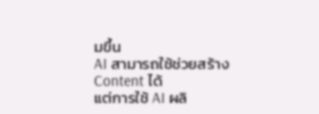มขึ้น
AI สามารถใช้ช่วยสร้าง Content ได้
แต่การใช้ AI ผลิ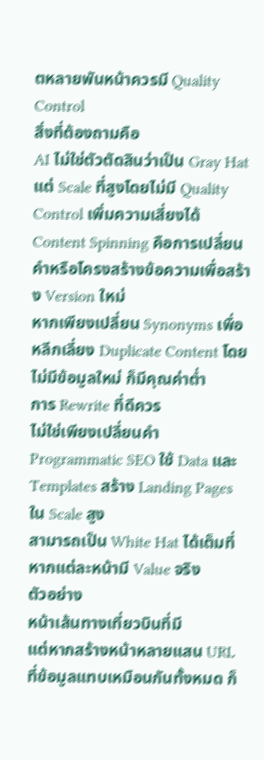ตหลายพันหน้าควรมี Quality Control
สิ่งที่ต้องถามคือ
AI ไม่ใช่ตัวตัดสินว่าเป็น Gray Hat
แต่ Scale ที่สูงโดยไม่มี Quality Control เพิ่มความเสี่ยงได้
Content Spinning คือการเปลี่ยนคำหรือโครงสร้างข้อความเพื่อสร้าง Version ใหม่
หากเพียงเปลี่ยน Synonyms เพื่อหลีกเลี่ยง Duplicate Content โดยไม่มีข้อมูลใหม่ ก็มีคุณค่าต่ำ
การ Rewrite ที่ดีควร
ไม่ใช่เพียงเปลี่ยนคำ
Programmatic SEO ใช้ Data และ Templates สร้าง Landing Pages ใน Scale สูง
สามารถเป็น White Hat ได้เต็มที่ หากแต่ละหน้ามี Value จริง
ตัวอย่าง
หน้าเส้นทางเที่ยวบินที่มี
แต่หากสร้างหน้าหลายแสน URL ที่ข้อมูลแทบเหมือนกันทั้งหมด ก็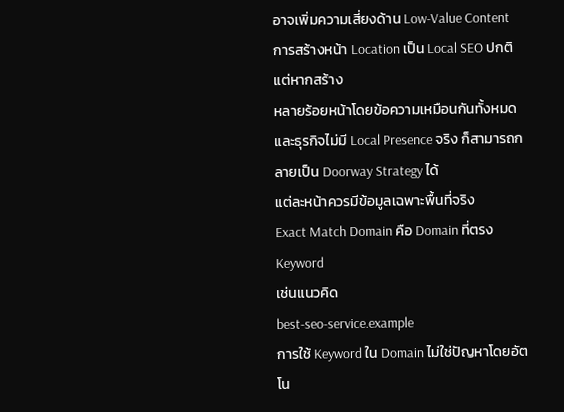อาจเพิ่มความเสี่ยงด้าน Low-Value Content
การสร้างหน้า Location เป็น Local SEO ปกติ
แต่หากสร้าง
หลายร้อยหน้าโดยข้อความเหมือนกันทั้งหมดและธุรกิจไม่มี Local Presence จริง ก็สามารถกลายเป็น Doorway Strategy ได้
แต่ละหน้าควรมีข้อมูลเฉพาะพื้นที่จริง
Exact Match Domain คือ Domain ที่ตรง Keyword
เช่นแนวคิด
best-seo-service.example
การใช้ Keyword ใน Domain ไม่ใช่ปัญหาโดยอัตโน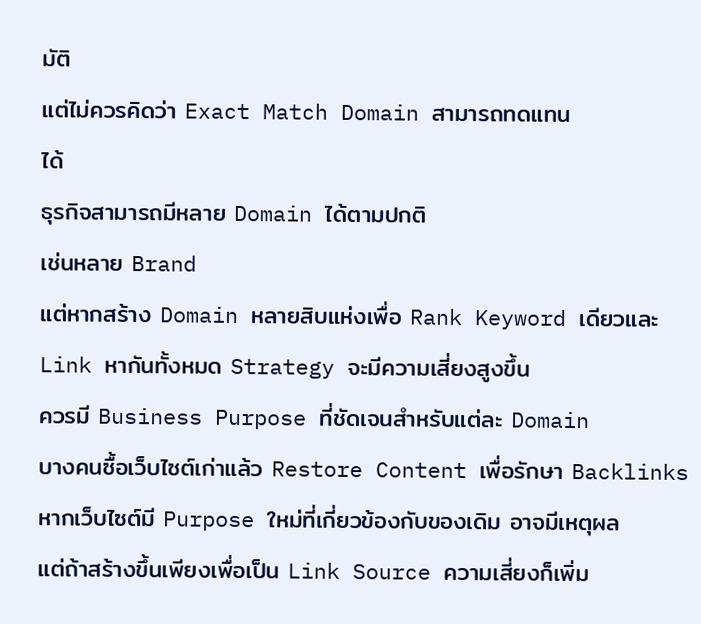มัติ
แต่ไม่ควรคิดว่า Exact Match Domain สามารถทดแทน
ได้
ธุรกิจสามารถมีหลาย Domain ได้ตามปกติ
เช่นหลาย Brand
แต่หากสร้าง Domain หลายสิบแห่งเพื่อ Rank Keyword เดียวและ Link หากันทั้งหมด Strategy จะมีความเสี่ยงสูงขึ้น
ควรมี Business Purpose ที่ชัดเจนสำหรับแต่ละ Domain
บางคนซื้อเว็บไซต์เก่าแล้ว Restore Content เพื่อรักษา Backlinks
หากเว็บไซต์มี Purpose ใหม่ที่เกี่ยวข้องกับของเดิม อาจมีเหตุผล
แต่ถ้าสร้างขึ้นเพียงเพื่อเป็น Link Source ความเสี่ยงก็เพิ่ม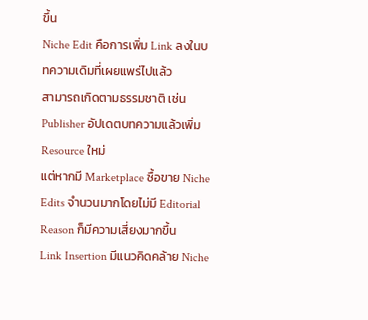ขึ้น
Niche Edit คือการเพิ่ม Link ลงในบทความเดิมที่เผยแพร่ไปแล้ว
สามารถเกิดตามธรรมชาติ เช่น
Publisher อัปเดตบทความแล้วเพิ่ม Resource ใหม่
แต่หากมี Marketplace ซื้อขาย Niche Edits จำนวนมากโดยไม่มี Editorial Reason ก็มีความเสี่ยงมากขึ้น
Link Insertion มีแนวคิดคล้าย Niche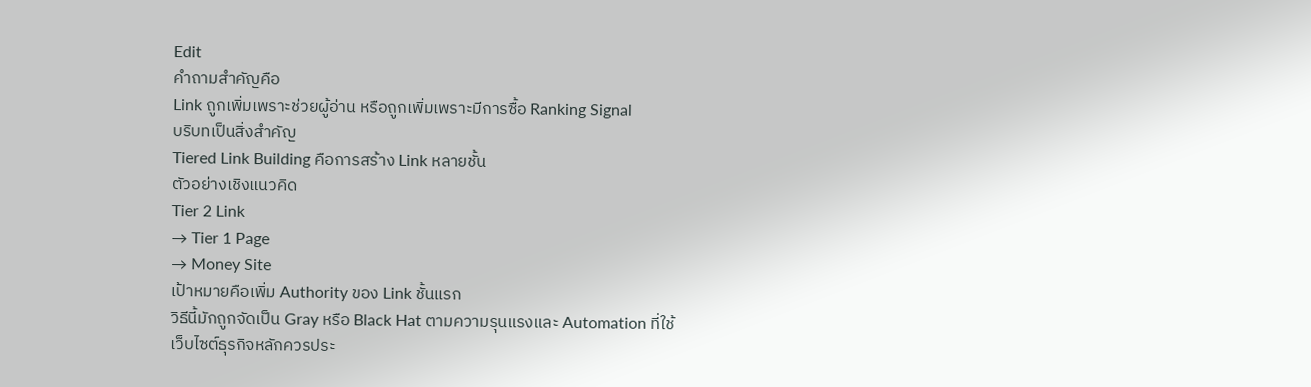Edit
คำถามสำคัญคือ
Link ถูกเพิ่มเพราะช่วยผู้อ่าน หรือถูกเพิ่มเพราะมีการซื้อ Ranking Signal
บริบทเป็นสิ่งสำคัญ
Tiered Link Building คือการสร้าง Link หลายชั้น
ตัวอย่างเชิงแนวคิด
Tier 2 Link
→ Tier 1 Page
→ Money Site
เป้าหมายคือเพิ่ม Authority ของ Link ชั้นแรก
วิธีนี้มักถูกจัดเป็น Gray หรือ Black Hat ตามความรุนแรงและ Automation ที่ใช้
เว็บไซต์ธุรกิจหลักควรประ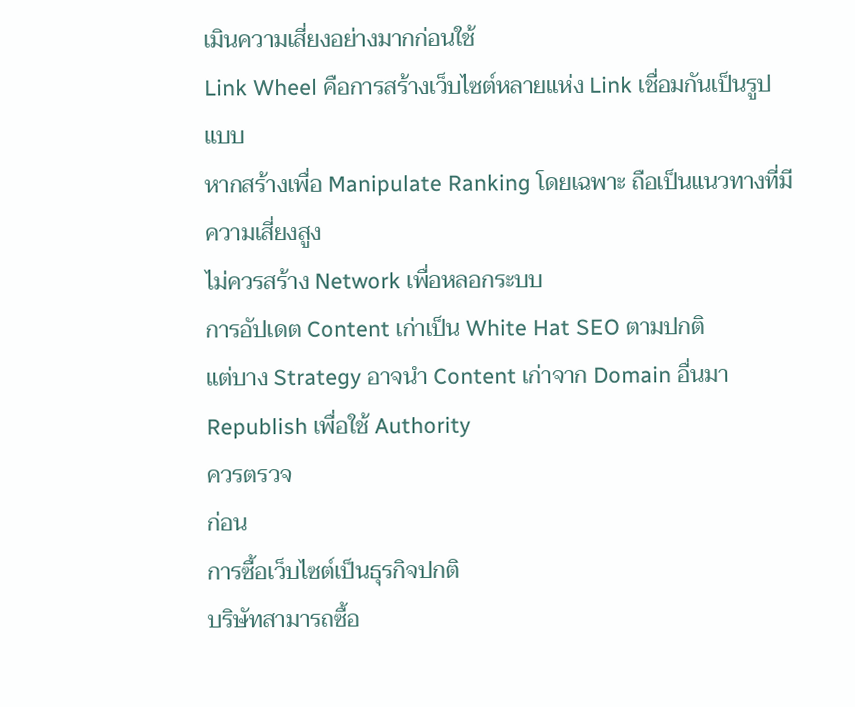เมินความเสี่ยงอย่างมากก่อนใช้
Link Wheel คือการสร้างเว็บไซต์หลายแห่ง Link เชื่อมกันเป็นรูปแบบ
หากสร้างเพื่อ Manipulate Ranking โดยเฉพาะ ถือเป็นแนวทางที่มีความเสี่ยงสูง
ไม่ควรสร้าง Network เพื่อหลอกระบบ
การอัปเดต Content เก่าเป็น White Hat SEO ตามปกติ
แต่บาง Strategy อาจนำ Content เก่าจาก Domain อื่นมา Republish เพื่อใช้ Authority
ควรตรวจ
ก่อน
การซื้อเว็บไซต์เป็นธุรกิจปกติ
บริษัทสามารถซื้อ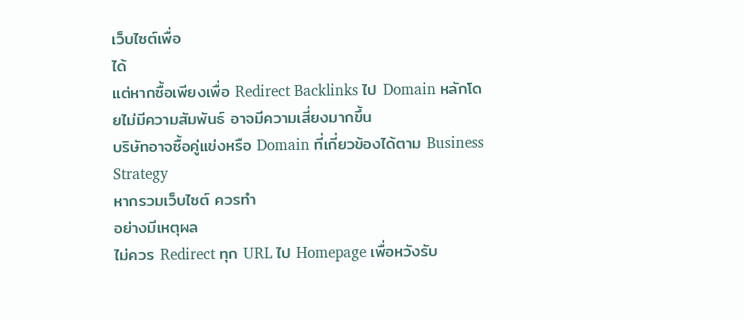เว็บไซต์เพื่อ
ได้
แต่หากซื้อเพียงเพื่อ Redirect Backlinks ไป Domain หลักโดยไม่มีความสัมพันธ์ อาจมีความเสี่ยงมากขึ้น
บริษัทอาจซื้อคู่แข่งหรือ Domain ที่เกี่ยวข้องได้ตาม Business Strategy
หากรวมเว็บไซต์ ควรทำ
อย่างมีเหตุผล
ไม่ควร Redirect ทุก URL ไป Homepage เพื่อหวังรับ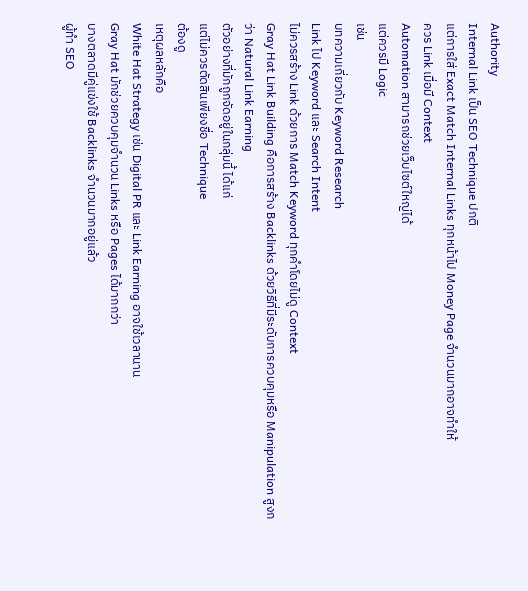Authority
Internal Link เป็น SEO Technique ปกติ
แต่การใส่ Exact Match Internal Links ทุกหน้าไป Money Page จำนวนมากอาจทำให้
ควร Link เมื่อมี Context
Automation สามารถช่วยเว็บไซต์ใหญ่ได้
แต่ควรมี Logic
เช่น
บทความเกี่ยวกับ Keyword Research
Link ไป Keyword และ Search Intent
ไม่ควรสร้าง Link ด้วยการ Match Keyword ทุกคำโดยไม่ดู Context
Gray Hat Link Building คือการสร้าง Backlinks ด้วยวิธีที่มีระดับการควบคุมหรือ Manipulation สูงกว่า Natural Link Earning
ตัวอย่างที่มักถูกจัดอยู่ในกลุ่มนี้ ได้แก่
แต่ไม่ควรตัดสินเพียงชื่อ Technique
ต้องดู
เหตุผลหลักคือ
White Hat Strategy เช่น Digital PR และ Link Earning อาจใช้เวลานาน
Gray Hat มักช่วยควบคุมจำนวน Links หรือ Pages ได้มากกว่า
บางตลาดมีคู่แข่งใช้ Backlinks จำนวนมากอยู่แล้ว
ผู้ทำ SEO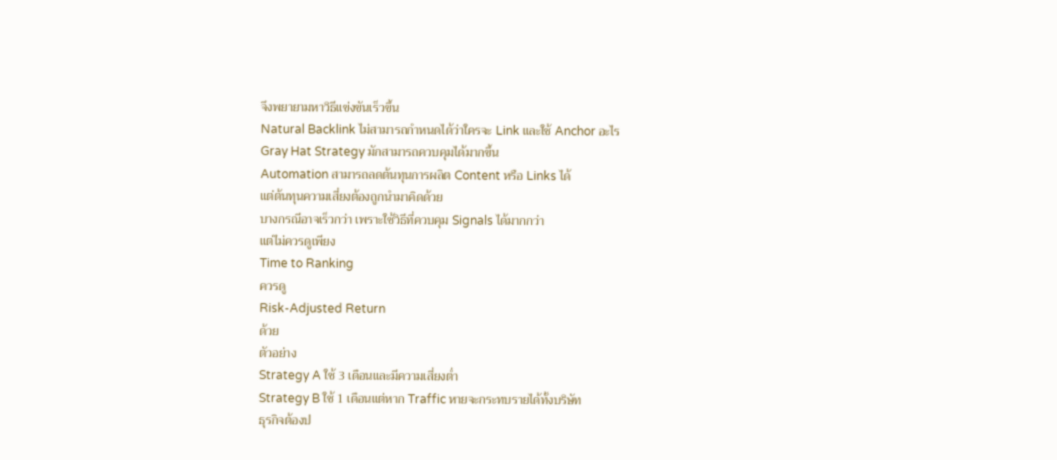จึงพยายามหาวิธีแข่งขันเร็วขึ้น
Natural Backlink ไม่สามารถกำหนดได้ว่าใครจะ Link และใช้ Anchor อะไร
Gray Hat Strategy มักสามารถควบคุมได้มากขึ้น
Automation สามารถลดต้นทุนการผลิต Content หรือ Links ได้
แต่ต้นทุนความเสี่ยงต้องถูกนำมาคิดด้วย
บางกรณีอาจเร็วกว่า เพราะใช้วิธีที่ควบคุม Signals ได้มากกว่า
แต่ไม่ควรดูเพียง
Time to Ranking
ควรดู
Risk-Adjusted Return
ด้วย
ตัวอย่าง
Strategy A ใช้ 3 เดือนและมีความเสี่ยงต่ำ
Strategy B ใช้ 1 เดือนแต่หาก Traffic หายจะกระทบรายได้ทั้งบริษัท
ธุรกิจต้องป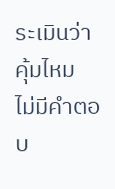ระเมินว่าคุ้มไหม
ไม่มีคำตอบ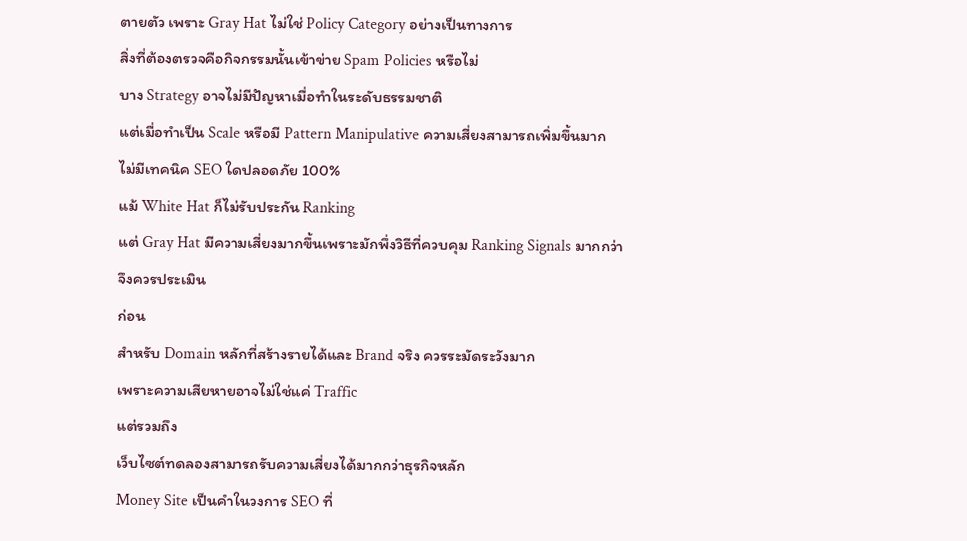ตายตัว เพราะ Gray Hat ไม่ใช่ Policy Category อย่างเป็นทางการ
สิ่งที่ต้องตรวจคือกิจกรรมนั้นเข้าข่าย Spam Policies หรือไม่
บาง Strategy อาจไม่มีปัญหาเมื่อทำในระดับธรรมชาติ
แต่เมื่อทำเป็น Scale หรือมี Pattern Manipulative ความเสี่ยงสามารถเพิ่มขึ้นมาก
ไม่มีเทคนิค SEO ใดปลอดภัย 100%
แม้ White Hat ก็ไม่รับประกัน Ranking
แต่ Gray Hat มีความเสี่ยงมากขึ้นเพราะมักพึ่งวิธีที่ควบคุม Ranking Signals มากกว่า
จึงควรประเมิน
ก่อน
สำหรับ Domain หลักที่สร้างรายได้และ Brand จริง ควรระมัดระวังมาก
เพราะความเสียหายอาจไม่ใช่แค่ Traffic
แต่รวมถึง
เว็บไซต์ทดลองสามารถรับความเสี่ยงได้มากกว่าธุรกิจหลัก
Money Site เป็นคำในวงการ SEO ที่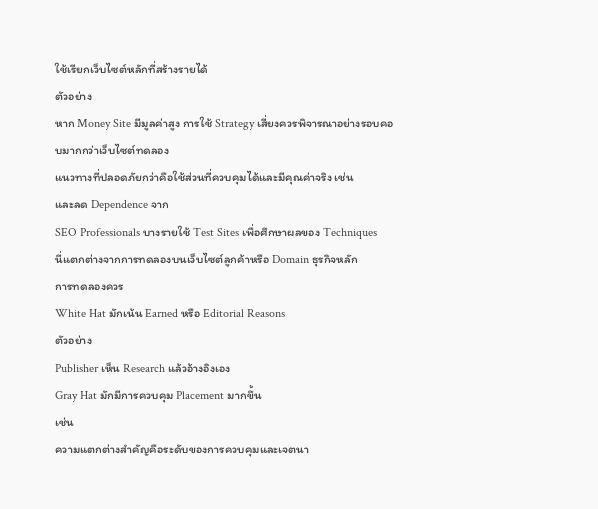ใช้เรียกเว็บไซต์หลักที่สร้างรายได้
ตัวอย่าง
หาก Money Site มีมูลค่าสูง การใช้ Strategy เสี่ยงควรพิจารณาอย่างรอบคอบมากกว่าเว็บไซต์ทดลอง
แนวทางที่ปลอดภัยกว่าคือใช้ส่วนที่ควบคุมได้และมีคุณค่าจริง เช่น
และลด Dependence จาก
SEO Professionals บางรายใช้ Test Sites เพื่อศึกษาผลของ Techniques
นี่แตกต่างจากการทดลองบนเว็บไซต์ลูกค้าหรือ Domain ธุรกิจหลัก
การทดลองควร
White Hat มักเน้น Earned หรือ Editorial Reasons
ตัวอย่าง
Publisher เห็น Research แล้วอ้างอิงเอง
Gray Hat มักมีการควบคุม Placement มากขึ้น
เช่น
ความแตกต่างสำคัญคือระดับของการควบคุมและเจตนา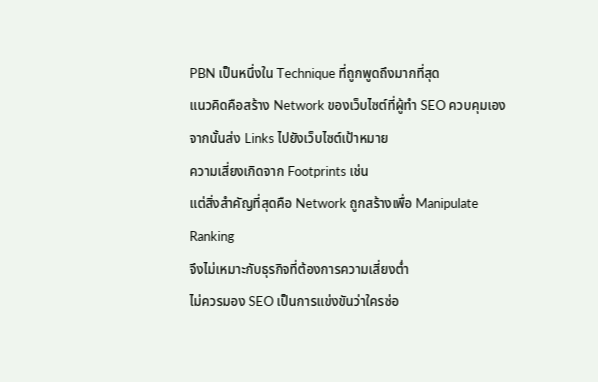PBN เป็นหนึ่งใน Technique ที่ถูกพูดถึงมากที่สุด
แนวคิดคือสร้าง Network ของเว็บไซต์ที่ผู้ทำ SEO ควบคุมเอง
จากนั้นส่ง Links ไปยังเว็บไซต์เป้าหมาย
ความเสี่ยงเกิดจาก Footprints เช่น
แต่สิ่งสำคัญที่สุดคือ Network ถูกสร้างเพื่อ Manipulate Ranking
จึงไม่เหมาะกับธุรกิจที่ต้องการความเสี่ยงต่ำ
ไม่ควรมอง SEO เป็นการแข่งขันว่าใครซ่อ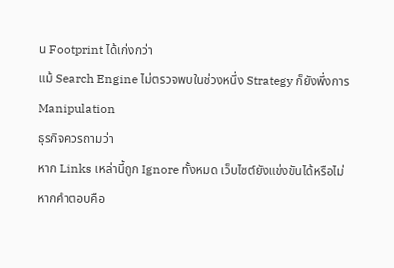น Footprint ได้เก่งกว่า
แม้ Search Engine ไม่ตรวจพบในช่วงหนึ่ง Strategy ก็ยังพึ่งการ Manipulation
ธุรกิจควรถามว่า
หาก Links เหล่านี้ถูก Ignore ทั้งหมด เว็บไซต์ยังแข่งขันได้หรือไม่
หากคำตอบคือ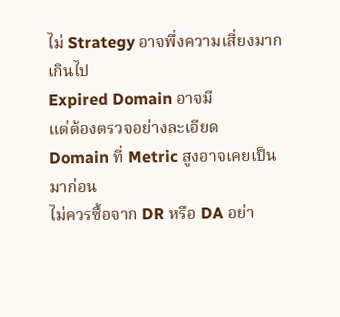ไม่ Strategy อาจพึ่งความเสี่ยงมากเกินไป
Expired Domain อาจมี
แต่ต้องตรวจอย่างละเอียด
Domain ที่ Metric สูงอาจเคยเป็น
มาก่อน
ไม่ควรซื้อจาก DR หรือ DA อย่า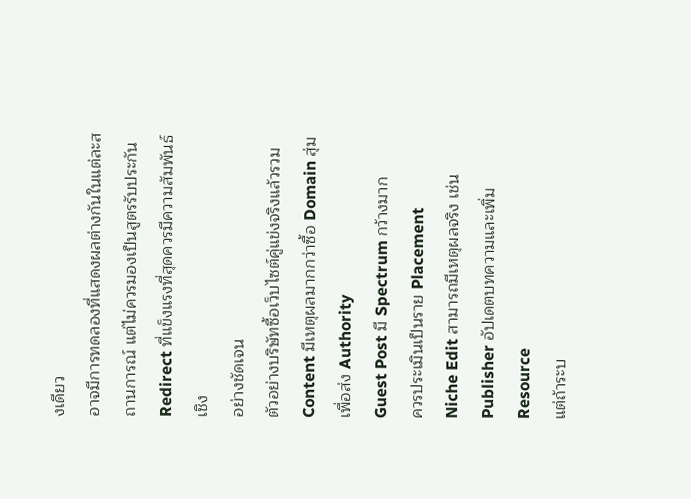งเดียว
อาจมีการทดลองที่แสดงผลต่างกันในแต่ละสถานการณ์ แต่ไม่ควรมองเป็นสูตรรับประกัน
Redirect ที่แข็งแรงที่สุดควรมีความสัมพันธ์เชิง
อย่างชัดเจน
ตัวอย่างบริษัทซื้อเว็บไซต์คู่แข่งจริงแล้วรวม Content มีเหตุผลมากกว่าซื้อ Domain สุ่มเพื่อส่ง Authority
Guest Post มี Spectrum กว้างมาก
ควรประเมินเป็นราย Placement
Niche Edit สามารถมีเหตุผลจริง เช่น Publisher อัปเดตบทความและเพิ่ม Resource
แต่ถ้าระบ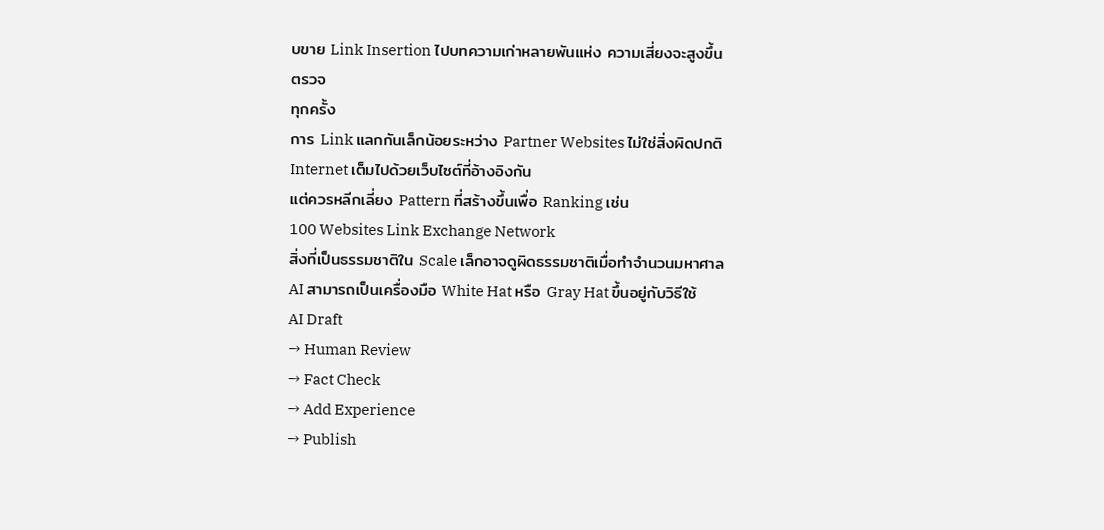บขาย Link Insertion ไปบทความเก่าหลายพันแห่ง ความเสี่ยงจะสูงขึ้น
ตรวจ
ทุกครั้ง
การ Link แลกกันเล็กน้อยระหว่าง Partner Websites ไม่ใช่สิ่งผิดปกติ
Internet เต็มไปด้วยเว็บไซต์ที่อ้างอิงกัน
แต่ควรหลีกเลี่ยง Pattern ที่สร้างขึ้นเพื่อ Ranking เช่น
100 Websites Link Exchange Network
สิ่งที่เป็นธรรมชาติใน Scale เล็กอาจดูผิดธรรมชาติเมื่อทำจำนวนมหาศาล
AI สามารถเป็นเครื่องมือ White Hat หรือ Gray Hat ขึ้นอยู่กับวิธีใช้
AI Draft
→ Human Review
→ Fact Check
→ Add Experience
→ Publish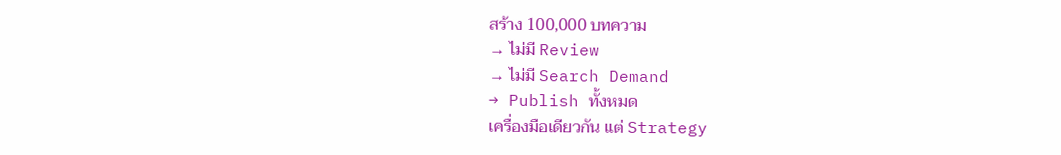สร้าง 100,000 บทความ
→ ไม่มี Review
→ ไม่มี Search Demand
→ Publish ทั้งหมด
เครื่องมือเดียวกัน แต่ Strategy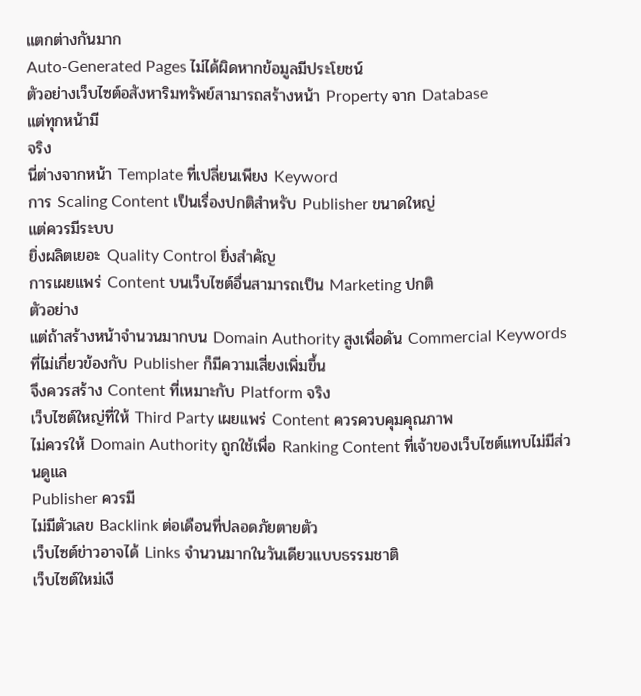แตกต่างกันมาก
Auto-Generated Pages ไม่ได้ผิดหากข้อมูลมีประโยชน์
ตัวอย่างเว็บไซต์อสังหาริมทรัพย์สามารถสร้างหน้า Property จาก Database
แต่ทุกหน้ามี
จริง
นี่ต่างจากหน้า Template ที่เปลี่ยนเพียง Keyword
การ Scaling Content เป็นเรื่องปกติสำหรับ Publisher ขนาดใหญ่
แต่ควรมีระบบ
ยิ่งผลิตเยอะ Quality Control ยิ่งสำคัญ
การเผยแพร่ Content บนเว็บไซต์อื่นสามารถเป็น Marketing ปกติ
ตัวอย่าง
แต่ถ้าสร้างหน้าจำนวนมากบน Domain Authority สูงเพื่อดัน Commercial Keywords ที่ไม่เกี่ยวข้องกับ Publisher ก็มีความเสี่ยงเพิ่มขึ้น
จึงควรสร้าง Content ที่เหมาะกับ Platform จริง
เว็บไซต์ใหญ่ที่ให้ Third Party เผยแพร่ Content ควรควบคุมคุณภาพ
ไม่ควรให้ Domain Authority ถูกใช้เพื่อ Ranking Content ที่เจ้าของเว็บไซต์แทบไม่มีส่วนดูแล
Publisher ควรมี
ไม่มีตัวเลข Backlink ต่อเดือนที่ปลอดภัยตายตัว
เว็บไซต์ข่าวอาจได้ Links จำนวนมากในวันเดียวแบบธรรมชาติ
เว็บไซต์ใหม่เงี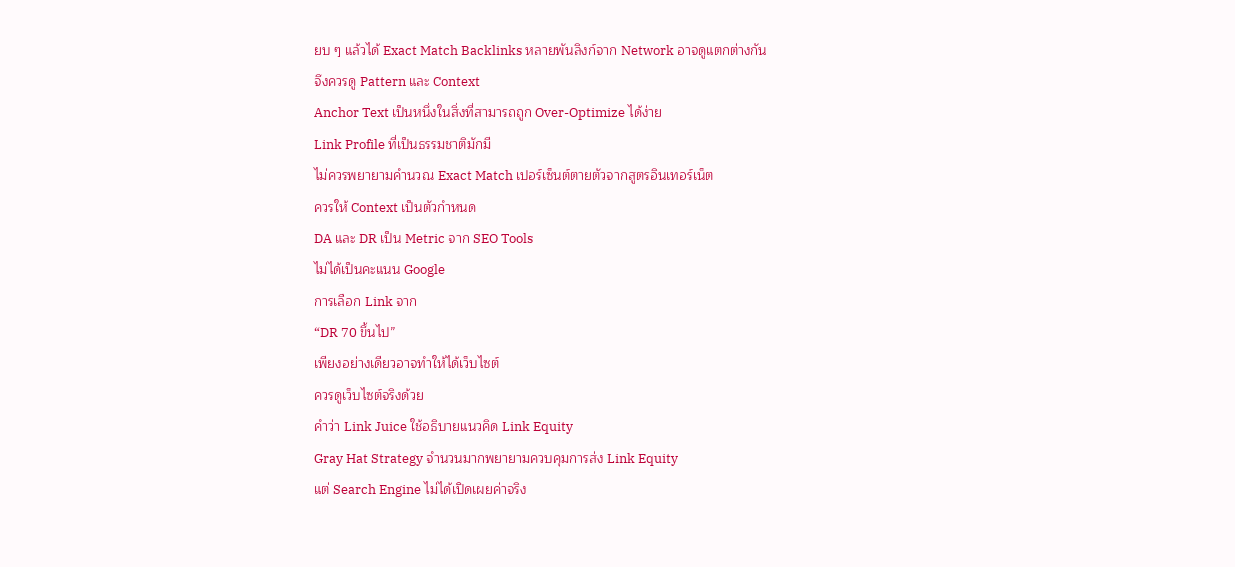ยบ ๆ แล้วได้ Exact Match Backlinks หลายพันลิงก์จาก Network อาจดูแตกต่างกัน
จึงควรดู Pattern และ Context
Anchor Text เป็นหนึ่งในสิ่งที่สามารถถูก Over-Optimize ได้ง่าย
Link Profile ที่เป็นธรรมชาติมักมี
ไม่ควรพยายามคำนวณ Exact Match เปอร์เซ็นต์ตายตัวจากสูตรอินเทอร์เน็ต
ควรให้ Context เป็นตัวกำหนด
DA และ DR เป็น Metric จาก SEO Tools
ไม่ได้เป็นคะแนน Google
การเลือก Link จาก
“DR 70 ขึ้นไป”
เพียงอย่างเดียวอาจทำให้ได้เว็บไซต์
ควรดูเว็บไซต์จริงด้วย
คำว่า Link Juice ใช้อธิบายแนวคิด Link Equity
Gray Hat Strategy จำนวนมากพยายามควบคุมการส่ง Link Equity
แต่ Search Engine ไม่ได้เปิดเผยค่าจริง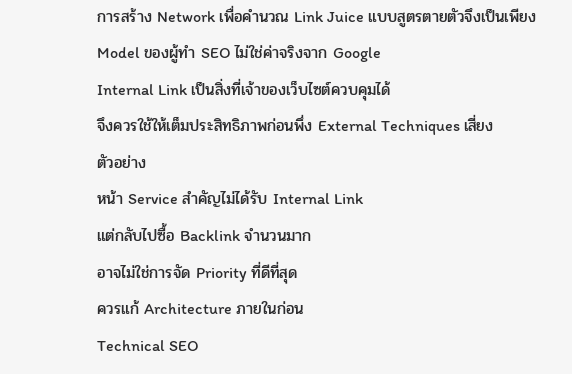การสร้าง Network เพื่อคำนวณ Link Juice แบบสูตรตายตัวจึงเป็นเพียง Model ของผู้ทำ SEO ไม่ใช่ค่าจริงจาก Google
Internal Link เป็นสิ่งที่เจ้าของเว็บไซต์ควบคุมได้
จึงควรใช้ให้เต็มประสิทธิภาพก่อนพึ่ง External Techniques เสี่ยง
ตัวอย่าง
หน้า Service สำคัญไม่ได้รับ Internal Link
แต่กลับไปซื้อ Backlink จำนวนมาก
อาจไม่ใช่การจัด Priority ที่ดีที่สุด
ควรแก้ Architecture ภายในก่อน
Technical SEO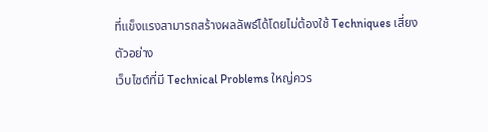ที่แข็งแรงสามารถสร้างผลลัพธ์ได้โดยไม่ต้องใช้ Techniques เสี่ยง
ตัวอย่าง
เว็บไซต์ที่มี Technical Problems ใหญ่ควร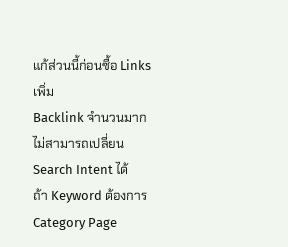แก้ส่วนนี้ก่อนซื้อ Links เพิ่ม
Backlink จำนวนมากไม่สามารถเปลี่ยน Search Intent ได้
ถ้า Keyword ต้องการ Category Page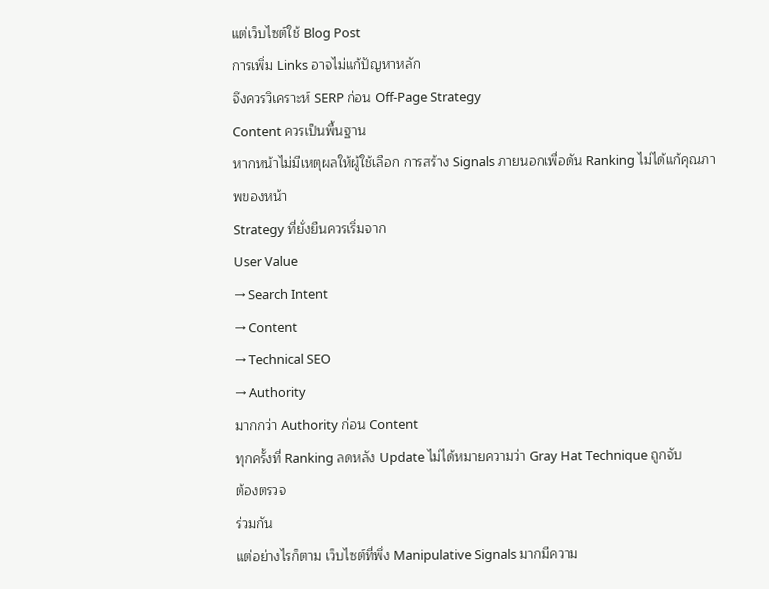แต่เว็บไซต์ใช้ Blog Post
การเพิ่ม Links อาจไม่แก้ปัญหาหลัก
จึงควรวิเคราะห์ SERP ก่อน Off-Page Strategy
Content ควรเป็นพื้นฐาน
หากหน้าไม่มีเหตุผลให้ผู้ใช้เลือก การสร้าง Signals ภายนอกเพื่อดัน Ranking ไม่ได้แก้คุณภาพของหน้า
Strategy ที่ยั่งยืนควรเริ่มจาก
User Value
→ Search Intent
→ Content
→ Technical SEO
→ Authority
มากกว่า Authority ก่อน Content
ทุกครั้งที่ Ranking ลดหลัง Update ไม่ได้หมายความว่า Gray Hat Technique ถูกจับ
ต้องตรวจ
ร่วมกัน
แต่อย่างไรก็ตาม เว็บไซต์ที่พึ่ง Manipulative Signals มากมีความ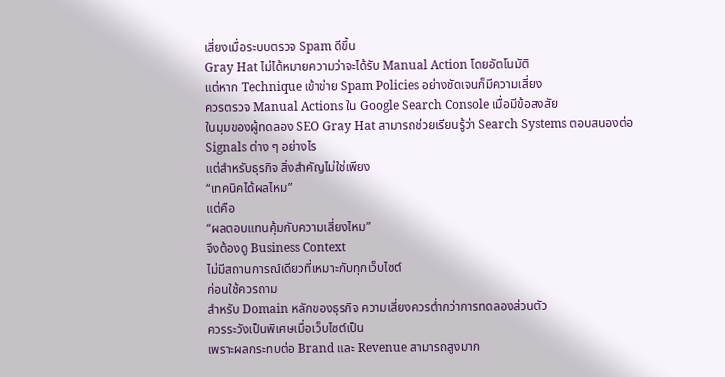เสี่ยงเมื่อระบบตรวจ Spam ดีขึ้น
Gray Hat ไม่ได้หมายความว่าจะได้รับ Manual Action โดยอัตโนมัติ
แต่หาก Technique เข้าข่าย Spam Policies อย่างชัดเจนก็มีความเสี่ยง
ควรตรวจ Manual Actions ใน Google Search Console เมื่อมีข้อสงสัย
ในมุมของผู้ทดลอง SEO Gray Hat สามารถช่วยเรียนรู้ว่า Search Systems ตอบสนองต่อ Signals ต่าง ๆ อย่างไร
แต่สำหรับธุรกิจ สิ่งสำคัญไม่ใช่เพียง
“เทคนิคได้ผลไหม”
แต่คือ
“ผลตอบแทนคุ้มกับความเสี่ยงไหม”
จึงต้องดู Business Context
ไม่มีสถานการณ์เดียวที่เหมาะกับทุกเว็บไซต์
ก่อนใช้ควรถาม
สำหรับ Domain หลักของธุรกิจ ความเสี่ยงควรต่ำกว่าการทดลองส่วนตัว
ควรระวังเป็นพิเศษเมื่อเว็บไซต์เป็น
เพราะผลกระทบต่อ Brand และ Revenue สามารถสูงมาก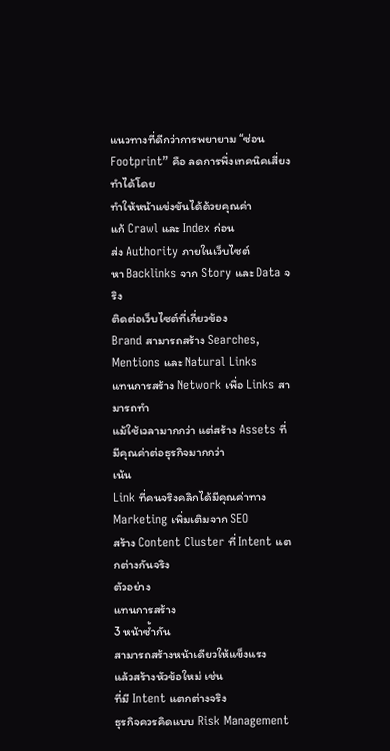แนวทางที่ดีกว่าการพยายาม “ซ่อน Footprint” คือ ลดการพึ่งเทคนิคเสี่ยง
ทำได้โดย
ทำให้หน้าแข่งขันได้ด้วยคุณค่า
แก้ Crawl และ Index ก่อน
ส่ง Authority ภายในเว็บไซต์
หา Backlinks จาก Story และ Data จริง
ติดต่อเว็บไซต์ที่เกี่ยวข้อง
Brand สามารถสร้าง Searches, Mentions และ Natural Links
แทนการสร้าง Network เพื่อ Links สามารถทำ
แม้ใช้เวลามากกว่า แต่สร้าง Assets ที่มีคุณค่าต่อธุรกิจมากกว่า
เน้น
Link ที่คนจริงคลิกได้มีคุณค่าทาง Marketing เพิ่มเติมจาก SEO
สร้าง Content Cluster ที่ Intent แตกต่างกันจริง
ตัวอย่าง
แทนการสร้าง
3 หน้าซ้ำกัน
สามารถสร้างหน้าเดียวให้แข็งแรง
แล้วสร้างหัวข้อใหม่ เช่น
ที่มี Intent แตกต่างจริง
ธุรกิจควรคิดแบบ Risk Management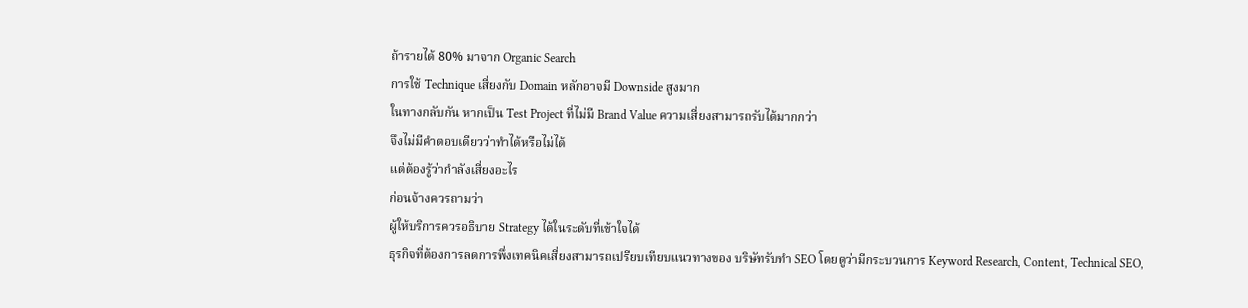ถ้ารายได้ 80% มาจาก Organic Search
การใช้ Technique เสี่ยงกับ Domain หลักอาจมี Downside สูงมาก
ในทางกลับกัน หากเป็น Test Project ที่ไม่มี Brand Value ความเสี่ยงสามารถรับได้มากกว่า
จึงไม่มีคำตอบเดียวว่าทำได้หรือไม่ได้
แต่ต้องรู้ว่ากำลังเสี่ยงอะไร
ก่อนจ้างควรถามว่า
ผู้ให้บริการควรอธิบาย Strategy ได้ในระดับที่เข้าใจได้
ธุรกิจที่ต้องการลดการพึ่งเทคนิคเสี่ยงสามารถเปรียบเทียบแนวทางของ บริษัทรับทำ SEO โดยดูว่ามีกระบวนการ Keyword Research, Content, Technical SEO,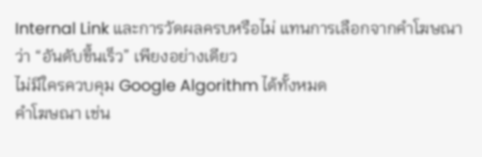Internal Link และการวัดผลครบหรือไม่ แทนการเลือกจากคำโฆษณาว่า “อันดับขึ้นเร็ว” เพียงอย่างเดียว
ไม่มีใครควบคุม Google Algorithm ได้ทั้งหมด
คำโฆษณา เช่น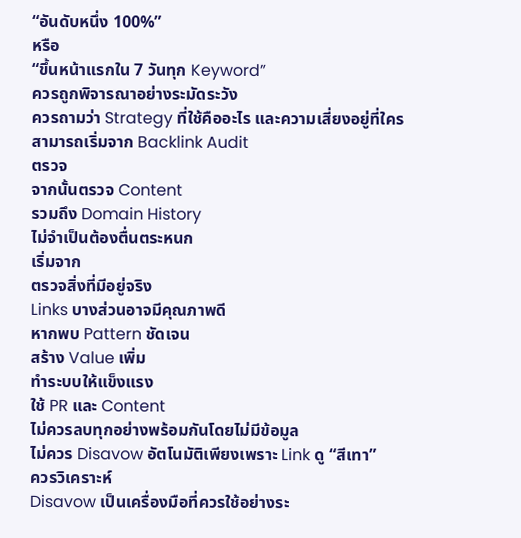“อันดับหนึ่ง 100%”
หรือ
“ขึ้นหน้าแรกใน 7 วันทุก Keyword”
ควรถูกพิจารณาอย่างระมัดระวัง
ควรถามว่า Strategy ที่ใช้คืออะไร และความเสี่ยงอยู่ที่ใคร
สามารถเริ่มจาก Backlink Audit
ตรวจ
จากนั้นตรวจ Content
รวมถึง Domain History
ไม่จำเป็นต้องตื่นตระหนก
เริ่มจาก
ตรวจสิ่งที่มีอยู่จริง
Links บางส่วนอาจมีคุณภาพดี
หากพบ Pattern ชัดเจน
สร้าง Value เพิ่ม
ทำระบบให้แข็งแรง
ใช้ PR และ Content
ไม่ควรลบทุกอย่างพร้อมกันโดยไม่มีข้อมูล
ไม่ควร Disavow อัตโนมัติเพียงเพราะ Link ดู “สีเทา”
ควรวิเคราะห์
Disavow เป็นเครื่องมือที่ควรใช้อย่างระ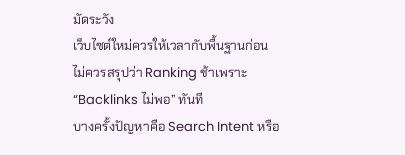มัดระวัง
เว็บไซต์ใหม่ควรให้เวลากับพื้นฐานก่อน
ไม่ควรสรุปว่า Ranking ช้าเพราะ “Backlinks ไม่พอ” ทันที
บางครั้งปัญหาคือ Search Intent หรือ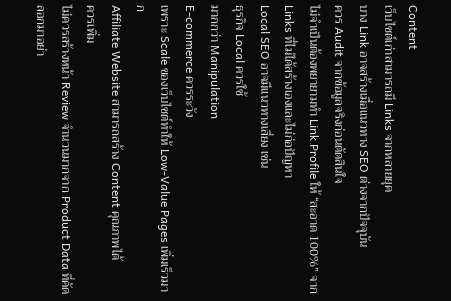Content
เว็บไซต์เก่าสามารถมี Links จากหลายยุค
บาง Link อาจสร้างเมื่อแนวทาง SEO ต่างจากปัจจุบัน
ควร Audit จากข้อมูลจริงก่อนตัดสินใจ
ไม่จำเป็นต้องพยายามทำ Link Profile ให้ “สะอาด 100%” จาก Links ที่ไม่ได้สร้างเองและไม่ก่อปัญหา
Local SEO อาจมีแนวทางเสี่ยง เช่น
ธุรกิจ Local ควรใช้
มากกว่า Manipulation
E-commerce ควรระวัง
เพราะ Scale ของเว็บไซต์ทำให้ Low-Value Pages เพิ่มเร็วมาก
Affiliate Website สามารถสร้าง Content คุณภาพได้
ควรเพิ่ม
ไม่ควรสร้างหน้า Review จำนวนมากจาก Product Data ที่คัดลอกมาอย่า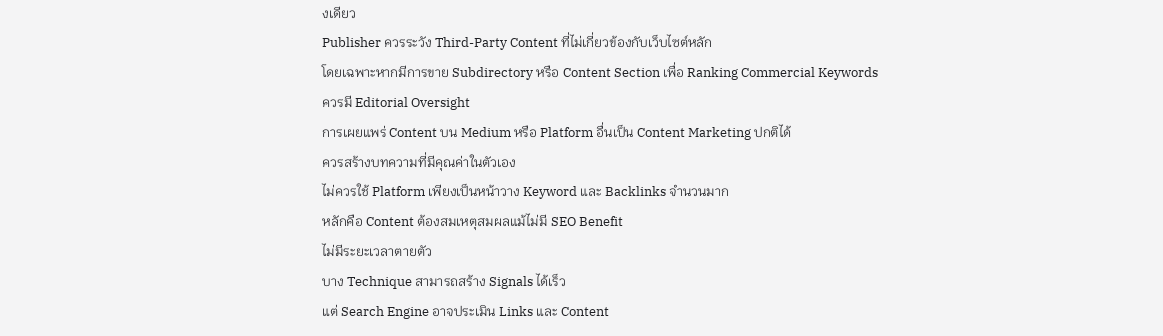งเดียว
Publisher ควรระวัง Third-Party Content ที่ไม่เกี่ยวข้องกับเว็บไซต์หลัก
โดยเฉพาะหากมีการขาย Subdirectory หรือ Content Section เพื่อ Ranking Commercial Keywords
ควรมี Editorial Oversight
การเผยแพร่ Content บน Medium หรือ Platform อื่นเป็น Content Marketing ปกติได้
ควรสร้างบทความที่มีคุณค่าในตัวเอง
ไม่ควรใช้ Platform เพียงเป็นหน้าวาง Keyword และ Backlinks จำนวนมาก
หลักคือ Content ต้องสมเหตุสมผลแม้ไม่มี SEO Benefit
ไม่มีระยะเวลาตายตัว
บาง Technique สามารถสร้าง Signals ได้เร็ว
แต่ Search Engine อาจประเมิน Links และ Content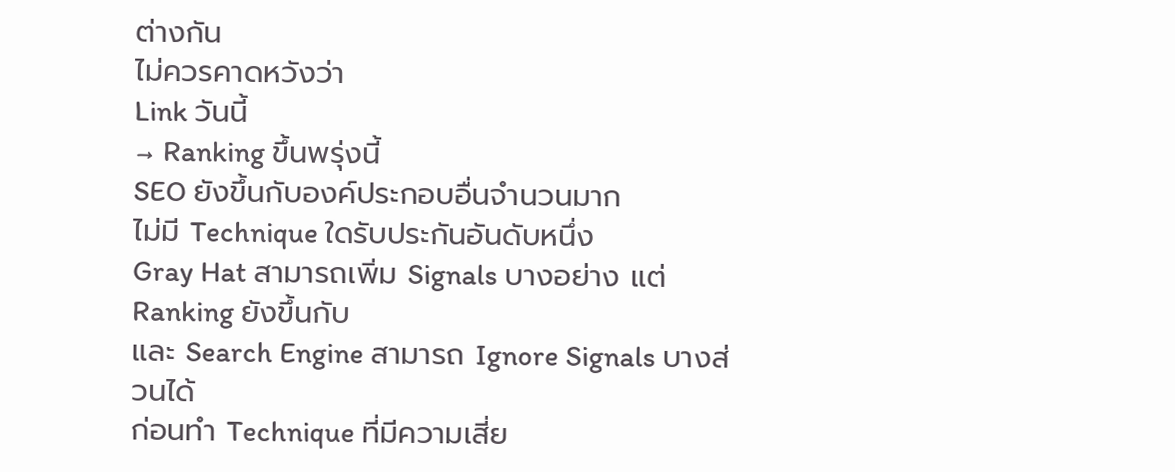ต่างกัน
ไม่ควรคาดหวังว่า
Link วันนี้
→ Ranking ขึ้นพรุ่งนี้
SEO ยังขึ้นกับองค์ประกอบอื่นจำนวนมาก
ไม่มี Technique ใดรับประกันอันดับหนึ่ง
Gray Hat สามารถเพิ่ม Signals บางอย่าง แต่ Ranking ยังขึ้นกับ
และ Search Engine สามารถ Ignore Signals บางส่วนได้
ก่อนทำ Technique ที่มีความเสี่ย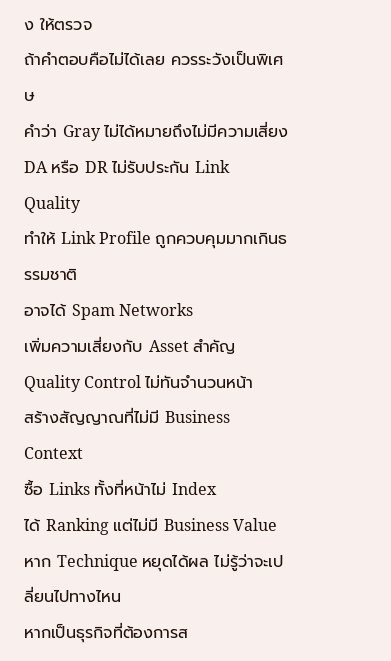ง ให้ตรวจ
ถ้าคำตอบคือไม่ได้เลย ควรระวังเป็นพิเศษ
คำว่า Gray ไม่ได้หมายถึงไม่มีความเสี่ยง
DA หรือ DR ไม่รับประกัน Link Quality
ทำให้ Link Profile ถูกควบคุมมากเกินธรรมชาติ
อาจได้ Spam Networks
เพิ่มความเสี่ยงกับ Asset สำคัญ
Quality Control ไม่ทันจำนวนหน้า
สร้างสัญญาณที่ไม่มี Business Context
ซื้อ Links ทั้งที่หน้าไม่ Index
ได้ Ranking แต่ไม่มี Business Value
หาก Technique หยุดได้ผล ไม่รู้ว่าจะเปลี่ยนไปทางไหน
หากเป็นธุรกิจที่ต้องการส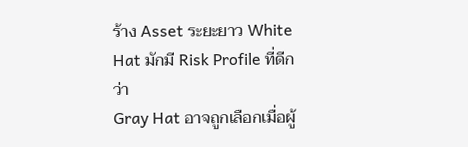ร้าง Asset ระยะยาว White Hat มักมี Risk Profile ที่ดีกว่า
Gray Hat อาจถูกเลือกเมื่อผู้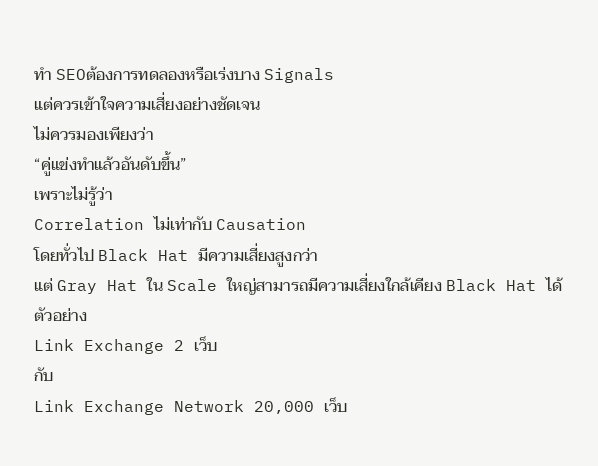ทำ SEOต้องการทดลองหรือเร่งบาง Signals
แต่ควรเข้าใจความเสี่ยงอย่างชัดเจน
ไม่ควรมองเพียงว่า
“คู่แข่งทำแล้วอันดับขึ้น”
เพราะไม่รู้ว่า
Correlation ไม่เท่ากับ Causation
โดยทั่วไป Black Hat มีความเสี่ยงสูงกว่า
แต่ Gray Hat ใน Scale ใหญ่สามารถมีความเสี่ยงใกล้เคียง Black Hat ได้
ตัวอย่าง
Link Exchange 2 เว็บ
กับ
Link Exchange Network 20,000 เว็บ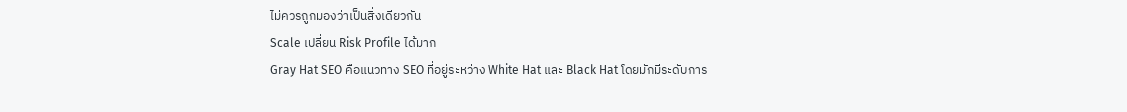ไม่ควรถูกมองว่าเป็นสิ่งเดียวกัน
Scale เปลี่ยน Risk Profile ได้มาก
Gray Hat SEO คือแนวทาง SEO ที่อยู่ระหว่าง White Hat และ Black Hat โดยมักมีระดับการ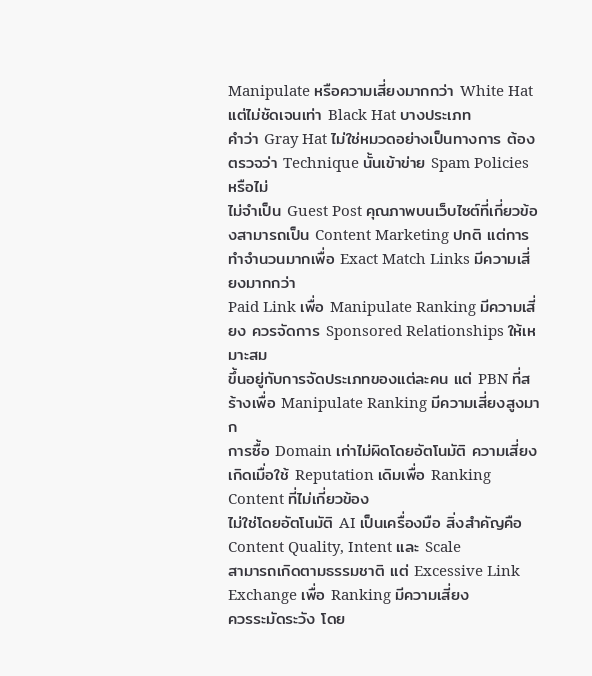Manipulate หรือความเสี่ยงมากกว่า White Hat แต่ไม่ชัดเจนเท่า Black Hat บางประเภท
คำว่า Gray Hat ไม่ใช่หมวดอย่างเป็นทางการ ต้องตรวจว่า Technique นั้นเข้าข่าย Spam Policies หรือไม่
ไม่จำเป็น Guest Post คุณภาพบนเว็บไซต์ที่เกี่ยวข้องสามารถเป็น Content Marketing ปกติ แต่การทำจำนวนมากเพื่อ Exact Match Links มีความเสี่ยงมากกว่า
Paid Link เพื่อ Manipulate Ranking มีความเสี่ยง ควรจัดการ Sponsored Relationships ให้เหมาะสม
ขึ้นอยู่กับการจัดประเภทของแต่ละคน แต่ PBN ที่สร้างเพื่อ Manipulate Ranking มีความเสี่ยงสูงมาก
การซื้อ Domain เก่าไม่ผิดโดยอัตโนมัติ ความเสี่ยงเกิดเมื่อใช้ Reputation เดิมเพื่อ Ranking Content ที่ไม่เกี่ยวข้อง
ไม่ใช่โดยอัตโนมัติ AI เป็นเครื่องมือ สิ่งสำคัญคือ Content Quality, Intent และ Scale
สามารถเกิดตามธรรมชาติ แต่ Excessive Link Exchange เพื่อ Ranking มีความเสี่ยง
ควรระมัดระวัง โดย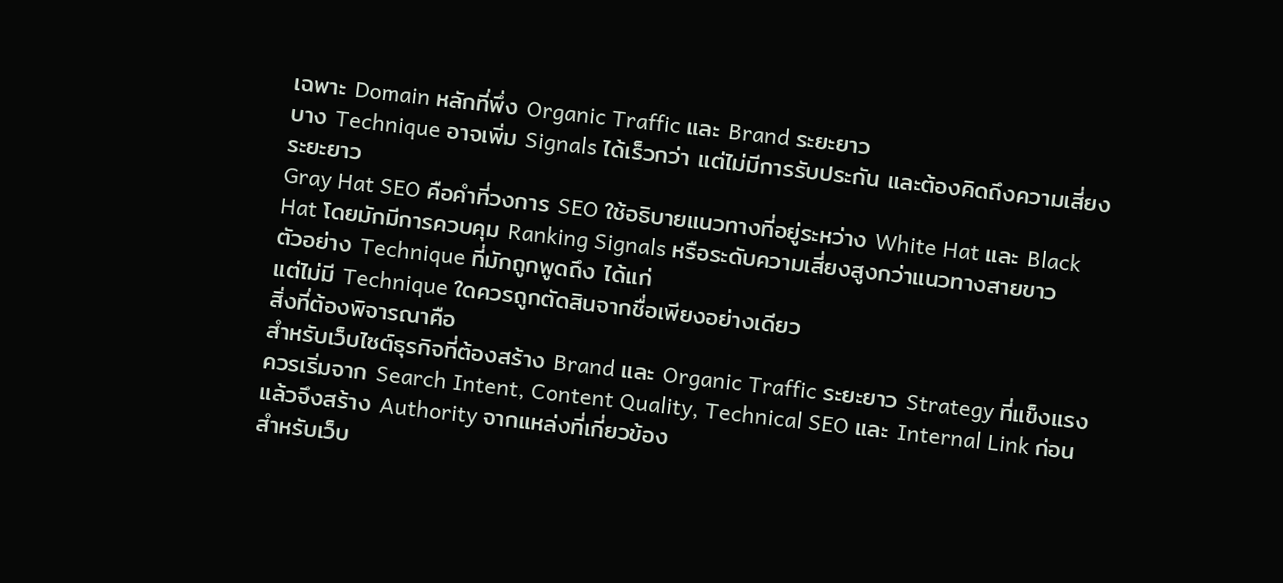เฉพาะ Domain หลักที่พึ่ง Organic Traffic และ Brand ระยะยาว
บาง Technique อาจเพิ่ม Signals ได้เร็วกว่า แต่ไม่มีการรับประกัน และต้องคิดถึงความเสี่ยงระยะยาว
Gray Hat SEO คือคำที่วงการ SEO ใช้อธิบายแนวทางที่อยู่ระหว่าง White Hat และ Black Hat โดยมักมีการควบคุม Ranking Signals หรือระดับความเสี่ยงสูงกว่าแนวทางสายขาว
ตัวอย่าง Technique ที่มักถูกพูดถึง ได้แก่
แต่ไม่มี Technique ใดควรถูกตัดสินจากชื่อเพียงอย่างเดียว
สิ่งที่ต้องพิจารณาคือ
สำหรับเว็บไซต์ธุรกิจที่ต้องสร้าง Brand และ Organic Traffic ระยะยาว Strategy ที่แข็งแรงควรเริ่มจาก Search Intent, Content Quality, Technical SEO และ Internal Link ก่อน แล้วจึงสร้าง Authority จากแหล่งที่เกี่ยวข้อง
สำหรับเว็บ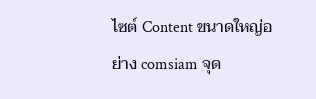ไซต์ Content ขนาดใหญ่อย่าง comsiam จุด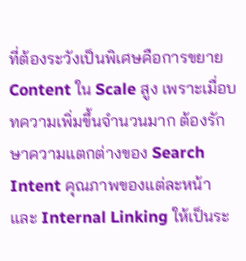ที่ต้องระวังเป็นพิเศษคือการขยาย Content ใน Scale สูง เพราะเมื่อบทความเพิ่มขึ้นจำนวนมาก ต้องรักษาความแตกต่างของ Search Intent คุณภาพของแต่ละหน้า และ Internal Linking ให้เป็นระ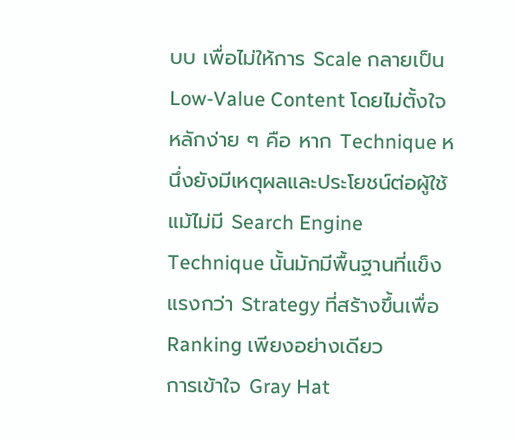บบ เพื่อไม่ให้การ Scale กลายเป็น Low-Value Content โดยไม่ตั้งใจ
หลักง่าย ๆ คือ หาก Technique หนึ่งยังมีเหตุผลและประโยชน์ต่อผู้ใช้แม้ไม่มี Search Engine Technique นั้นมักมีพื้นฐานที่แข็งแรงกว่า Strategy ที่สร้างขึ้นเพื่อ Ranking เพียงอย่างเดียว
การเข้าใจ Gray Hat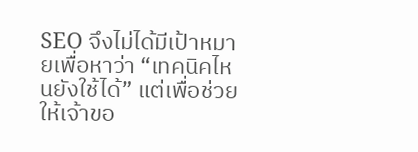SEO จึงไม่ได้มีเป้าหมายเพื่อหาว่า “เทคนิคไหนยังใช้ได้” แต่เพื่อช่วยให้เจ้าขอ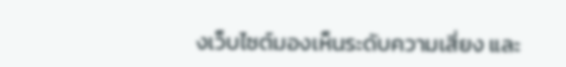งเว็บไซต์มองเห็นระดับความเสี่ยง และ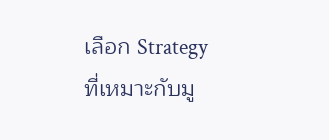เลือก Strategy ที่เหมาะกับมู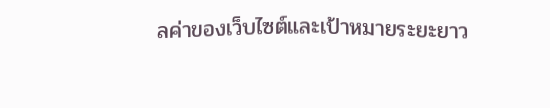ลค่าของเว็บไซต์และเป้าหมายระยะยาว